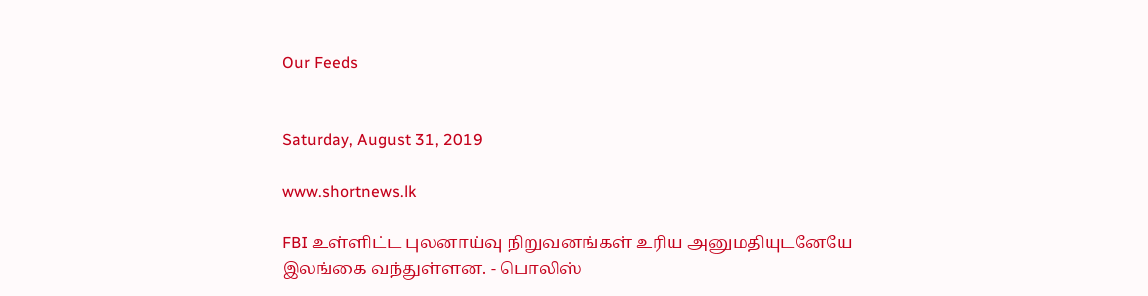Our Feeds


Saturday, August 31, 2019

www.shortnews.lk

FBI உள்ளிட்ட புலனாய்வு நிறுவனங்கள் உரிய அனுமதியுடனேயே இலங்கை வந்துள்ளன. - பொலிஸ்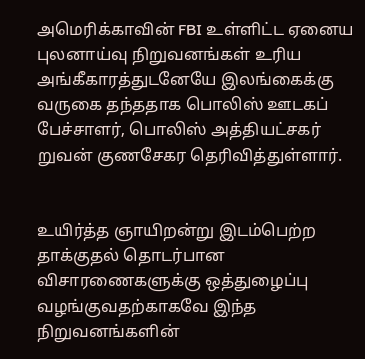அமெரிக்காவின் FBI உள்ளிட்ட ஏனைய புலனாய்வு நிறுவனங்கள் உரிய அங்கீகாரத்துடனேயே இலங்கைக்கு வருகை தந்ததாக பொலிஸ் ஊடகப் பேச்சாளர், பொலிஸ் அத்தியட்சகர் றுவன் குணசேகர தெரிவித்துள்ளார்.


உயிர்த்த ஞாயிறன்று இடம்பெற்ற தாக்குதல் தொடர்பான விசாரணைகளுக்கு ஒத்துழைப்பு வழங்குவதற்காகவே இந்த நிறுவனங்களின்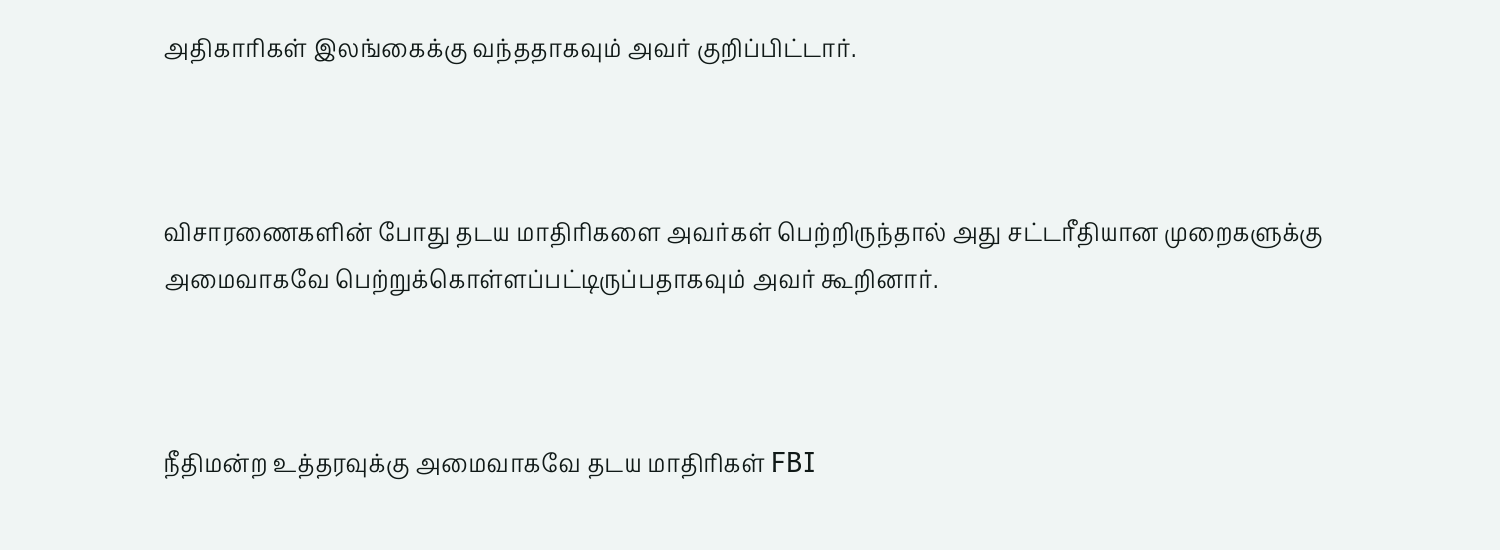அதிகாரிகள் இலங்கைக்கு வந்ததாகவும் அவர் குறிப்பிட்டார்.



விசாரணைகளின் போது தடய மாதிரிகளை அவர்கள் பெற்றிருந்தால் அது சட்டரீதியான முறைகளுக்கு அமைவாகவே பெற்றுக்கொள்ளப்பட்டிருப்பதாகவும் அவர் கூறினார்.



நீதிமன்ற உத்தரவுக்கு அமைவாகவே தடய மாதிரிகள் FBI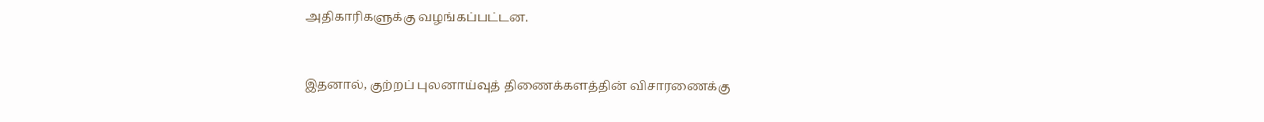அதிகாரிகளுக்கு வழங்கப்பட்டன.



இதனால், குற்றப் புலனாய்வுத் திணைக்களத்தின் விசாரணைக்கு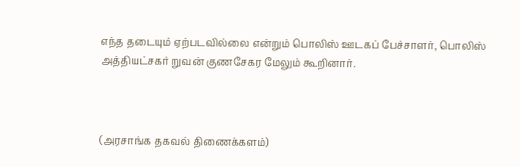எந்த தடையும் ஏற்படவில்லை என்றும் பொலிஸ் ஊடகப் பேச்சாளர், பொலிஸ் அத்தியட்சகர் றுவன் குணசேகர மேலும் கூறினார்.



(அரசாங்க தகவல் திணைக்களம்)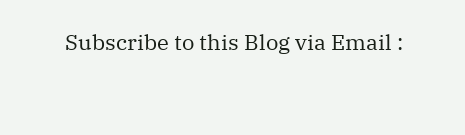Subscribe to this Blog via Email :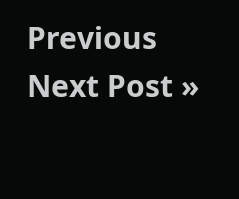Previous
Next Post »